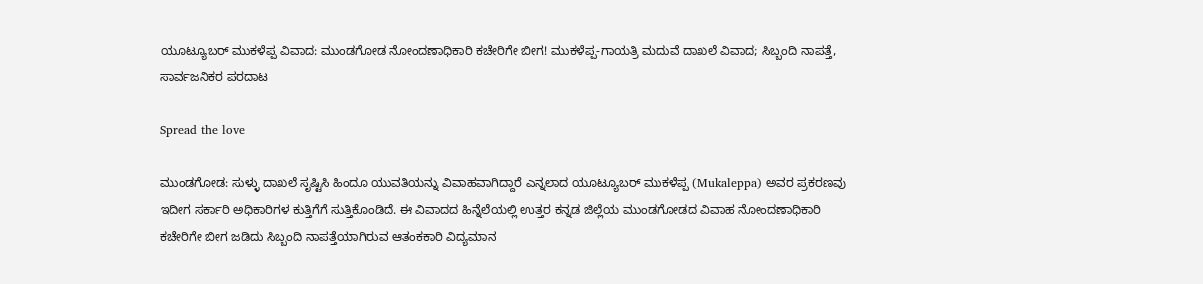ಯೂಟ್ಯೂಬರ್ ಮುಕಳೆಪ್ಪ ವಿವಾದ: ಮುಂಡಗೋಡ ನೋಂದಣಾಧಿಕಾರಿ ಕಚೇರಿಗೇ ಬೀಗ! ಮುಕಳೆಪ್ಪ-ಗಾಯತ್ರಿ ಮದುವೆ ದಾಖಲೆ ವಿವಾದ; ಸಿಬ್ಬಂದಿ ನಾಪತ್ತೆ, ಸಾರ್ವಜನಿಕರ ಪರದಾಟ

Spread the love

ಮುಂಡಗೋಡ: ಸುಳ್ಳು ದಾಖಲೆ ಸೃಷ್ಟಿಸಿ ಹಿಂದೂ ಯುವತಿಯನ್ನು ವಿವಾಹವಾಗಿದ್ದಾರೆ ಎನ್ನಲಾದ ಯೂಟ್ಯೂಬರ್ ಮುಕಳೆಪ್ಪ (Mukaleppa) ಅವರ ಪ್ರಕರಣವು ಇದೀಗ ಸರ್ಕಾರಿ ಅಧಿಕಾರಿಗಳ ಕುತ್ತಿಗೆಗೆ ಸುತ್ತಿಕೊಂಡಿದೆ. ಈ ವಿವಾದದ ಹಿನ್ನೆಲೆಯಲ್ಲಿ ಉತ್ತರ ಕನ್ನಡ ಜಿಲ್ಲೆಯ ಮುಂಡಗೋಡದ ವಿವಾಹ ನೋಂದಣಾಧಿಕಾರಿ ಕಚೇರಿಗೇ ಬೀಗ ಜಡಿದು ಸಿಬ್ಬಂದಿ ನಾಪತ್ತೆಯಾಗಿರುವ ಆತಂಕಕಾರಿ ವಿದ್ಯಮಾನ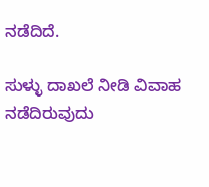ನಡೆದಿದೆ.

ಸುಳ್ಳು ದಾಖಲೆ ನೀಡಿ ವಿವಾಹ ನಡೆದಿರುವುದು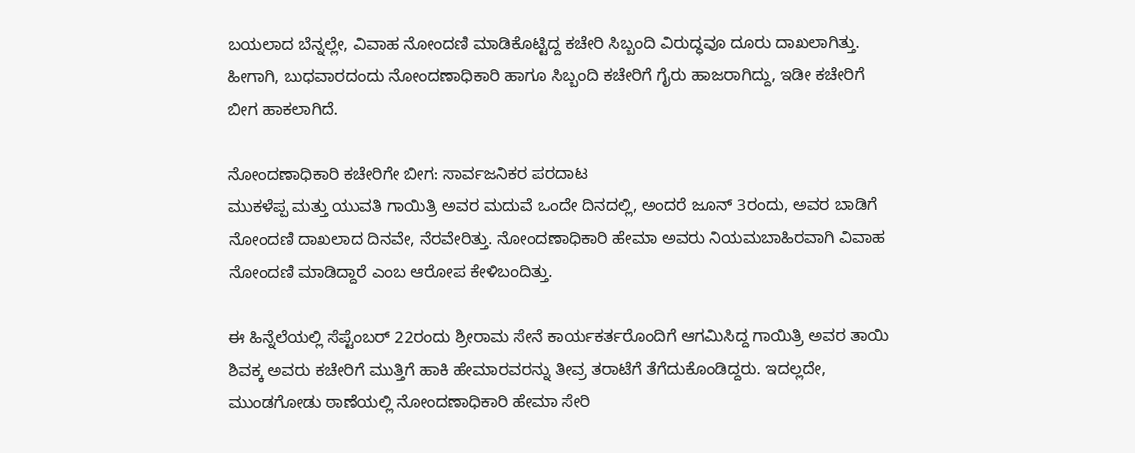ಬಯಲಾದ ಬೆನ್ನಲ್ಲೇ, ವಿವಾಹ ನೋಂದಣಿ ಮಾಡಿಕೊಟ್ಟಿದ್ದ ಕಚೇರಿ ಸಿಬ್ಬಂದಿ ವಿರುದ್ಧವೂ ದೂರು ದಾಖಲಾಗಿತ್ತು. ಹೀಗಾಗಿ, ಬುಧವಾರದಂದು ನೋಂದಣಾಧಿಕಾರಿ ಹಾಗೂ ಸಿಬ್ಬಂದಿ ಕಚೇರಿಗೆ ಗೈರು ಹಾಜರಾಗಿದ್ದು, ಇಡೀ ಕಚೇರಿಗೆ ಬೀಗ ಹಾಕಲಾಗಿದೆ.

ನೋಂದಣಾಧಿಕಾರಿ ಕಚೇರಿಗೇ ಬೀಗ: ಸಾರ್ವಜನಿಕರ ಪರದಾಟ
ಮುಕಳೆಪ್ಪ ಮತ್ತು ಯುವತಿ ಗಾಯಿತ್ರಿ ಅವರ ಮದುವೆ ಒಂದೇ ದಿನದಲ್ಲಿ, ಅಂದರೆ ಜೂನ್ 3ರಂದು, ಅವರ ಬಾಡಿಗೆ ನೋಂದಣಿ ದಾಖಲಾದ ದಿನವೇ, ನೆರವೇರಿತ್ತು. ನೋಂದಣಾಧಿಕಾರಿ ಹೇಮಾ ಅವರು ನಿಯಮಬಾಹಿರವಾಗಿ ವಿವಾಹ ನೋಂದಣಿ ಮಾಡಿದ್ದಾರೆ ಎಂಬ ಆರೋಪ ಕೇಳಿಬಂದಿತ್ತು.

ಈ ಹಿನ್ನೆಲೆಯಲ್ಲಿ ಸೆಪ್ಟೆಂಬರ್ 22ರಂದು ಶ್ರೀರಾಮ ಸೇನೆ ಕಾರ್ಯಕರ್ತರೊಂದಿಗೆ ಆಗಮಿಸಿದ್ದ ಗಾಯಿತ್ರಿ ಅವರ ತಾಯಿ ಶಿವಕ್ಕ ಅವರು ಕಚೇರಿಗೆ ಮುತ್ತಿಗೆ ಹಾಕಿ ಹೇಮಾರವರನ್ನು ತೀವ್ರ ತರಾಟೆಗೆ ತೆಗೆದುಕೊಂಡಿದ್ದರು. ಇದಲ್ಲದೇ, ಮುಂಡಗೋಡು ಠಾಣೆಯಲ್ಲಿ ನೋಂದಣಾಧಿಕಾರಿ ಹೇಮಾ ಸೇರಿ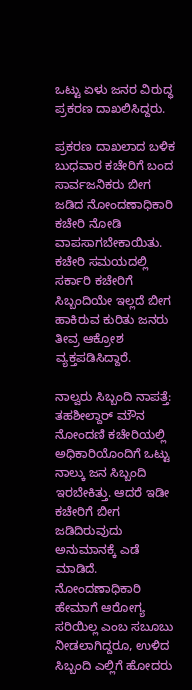ಒಟ್ಟು ಏಳು ಜನರ ವಿರುದ್ಧ ಪ್ರಕರಣ ದಾಖಲಿಸಿದ್ದರು.

ಪ್ರಕರಣ ದಾಖಲಾದ ಬಳಿಕ ಬುಧವಾರ ಕಚೇರಿಗೆ ಬಂದ ಸಾರ್ವಜನಿಕರು ಬೀಗ ಜಡಿದ ನೋಂದಣಾಧಿಕಾರಿ ಕಚೇರಿ ನೋಡಿ ವಾಪಸಾಗಬೇಕಾಯಿತು. ಕಚೇರಿ ಸಮಯದಲ್ಲಿ ಸರ್ಕಾರಿ ಕಚೇರಿಗೆ ಸಿಬ್ಬಂದಿಯೇ ಇಲ್ಲದೆ ಬೀಗ ಹಾಕಿರುವ ಕುರಿತು ಜನರು ತೀವ್ರ ಆಕ್ರೋಶ ವ್ಯಕ್ತಪಡಿಸಿದ್ದಾರೆ.

ನಾಲ್ವರು ಸಿಬ್ಬಂದಿ ನಾಪತ್ತೆ: ತಹಶೀಲ್ದಾರ್ ಮೌನ
ನೋಂದಣಿ ಕಚೇರಿಯಲ್ಲಿ ಅಧಿಕಾರಿಯೊಂದಿಗೆ ಒಟ್ಟು ನಾಲ್ಕು ಜನ ಸಿಬ್ಬಂದಿ ಇರಬೇಕಿತ್ತು. ಆದರೆ ಇಡೀ ಕಚೇರಿಗೆ ಬೀಗ ಜಡಿದಿರುವುದು ಅನುಮಾನಕ್ಕೆ ಎಡೆ ಮಾಡಿದೆ. ನೋಂದಣಾಧಿಕಾರಿ ಹೇಮಾಗೆ ಆರೋಗ್ಯ ಸರಿಯಿಲ್ಲ ಎಂಬ ಸಬೂಬು ನೀಡಲಾಗಿದ್ದರೂ, ಉಳಿದ ಸಿಬ್ಬಂದಿ ಎಲ್ಲಿಗೆ ಹೋದರು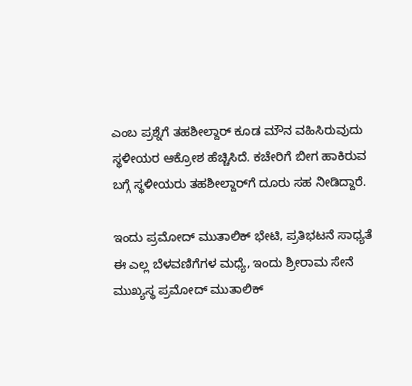ಎಂಬ ಪ್ರಶ್ನೆಗೆ ತಹಶೀಲ್ದಾರ್ ಕೂಡ ಮೌನ ವಹಿಸಿರುವುದು ಸ್ಥಳೀಯರ ಆಕ್ರೋಶ ಹೆಚ್ಚಿಸಿದೆ. ಕಚೇರಿಗೆ ಬೀಗ ಹಾಕಿರುವ ಬಗ್ಗೆ ಸ್ಥಳೀಯರು ತಹಶೀಲ್ದಾರ್‌ಗೆ ದೂರು ಸಹ ನೀಡಿದ್ದಾರೆ.

ಇಂದು ಪ್ರಮೋದ್ ಮುತಾಲಿಕ್ ಭೇಟಿ, ಪ್ರತಿಭಟನೆ ಸಾಧ್ಯತೆ
ಈ ಎಲ್ಲ ಬೆಳವಣಿಗೆಗಳ ಮಧ್ಯೆ, ಇಂದು ಶ್ರೀರಾಮ ಸೇನೆ ಮುಖ್ಯಸ್ಥ ಪ್ರಮೋದ್ ಮುತಾಲಿಕ್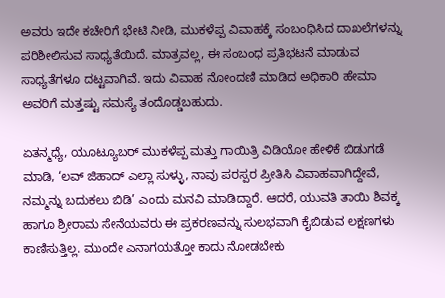ಅವರು ಇದೇ ಕಚೇರಿಗೆ ಭೇಟಿ ನೀಡಿ, ಮುಕಳೆಪ್ಪ ವಿವಾಹಕ್ಕೆ ಸಂಬಂಧಿಸಿದ ದಾಖಲೆಗಳನ್ನು ಪರಿಶೀಲಿಸುವ ಸಾಧ್ಯತೆಯಿದೆ. ಮಾತ್ರವಲ್ಲ, ಈ ಸಂಬಂಧ ಪ್ರತಿಭಟನೆ ಮಾಡುವ ಸಾಧ್ಯತೆಗಳೂ ದಟ್ಟವಾಗಿವೆ. ಇದು ವಿವಾಹ ನೋಂದಣಿ ಮಾಡಿದ ಅಧಿಕಾರಿ ಹೇಮಾ ಅವರಿಗೆ ಮತ್ತಷ್ಟು ಸಮಸ್ಯೆ ತಂದೊಡ್ಡಬಹುದು.

ಏತನ್ಮಧ್ಯೆ, ಯೂಟ್ಯೂಬರ್ ಮುಕಳೆಪ್ಪ ಮತ್ತು ಗಾಯಿತ್ರಿ ವಿಡಿಯೋ ಹೇಳಿಕೆ ಬಿಡುಗಡೆ ಮಾಡಿ, ‘ಲವ್ ಜಿಹಾದ್ ಎಲ್ಲಾ ಸುಳ್ಳು, ನಾವು ಪರಸ್ಪರ ಪ್ರೀತಿಸಿ ವಿವಾಹವಾಗಿದ್ದೇವೆ, ನಮ್ಮನ್ನು ಬದುಕಲು ಬಿಡಿ’ ಎಂದು ಮನವಿ ಮಾಡಿದ್ದಾರೆ. ಆದರೆ, ಯುವತಿ ತಾಯಿ ಶಿವಕ್ಕ ಹಾಗೂ ಶ್ರೀರಾಮ ಸೇನೆಯವರು ಈ ಪ್ರಕರಣವನ್ನು ಸುಲಭವಾಗಿ ಕೈಬಿಡುವ ಲಕ್ಷಣಗಳು ಕಾಣಿಸುತ್ತಿಲ್ಲ. ಮುಂದೇ ಎನಾಗಯತ್ತೋ ಕಾದು ನೋಡಬೇಕು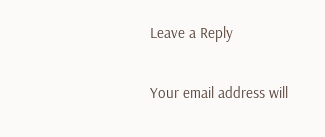Leave a Reply

Your email address will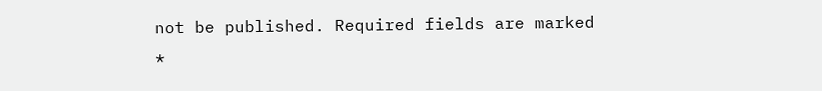not be published. Required fields are marked *